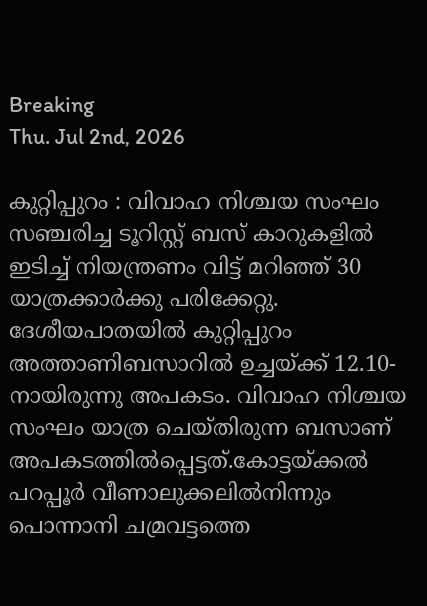Breaking
Thu. Jul 2nd, 2026

കുറ്റിപ്പുറം : വിവാഹ നിശ്ചയ സംഘം സഞ്ചരിച്ച ടൂറിസ്റ്റ് ബസ് കാറുകളിൽ ഇടിച്ച് നിയന്ത്രണം വിട്ട് മറിഞ്ഞ് 30 യാത്രക്കാർക്കു പരിക്കേറ്റു. ദേശീയപാതയിൽ കുറ്റിപ്പുറം അത്താണിബസാറിൽ ഉച്ചയ്ക്ക് 12.10-നായിരുന്നു അപകടം. വിവാഹ നിശ്ചയ സംഘം യാത്ര ചെയ്തിരുന്ന ബസാണ് അപകടത്തിൽപ്പെട്ടത്.കോട്ടയ്ക്കൽ പറപ്പൂർ വീണാലുക്കലിൽനിന്നും പൊന്നാനി ചമ്രവട്ടത്തെ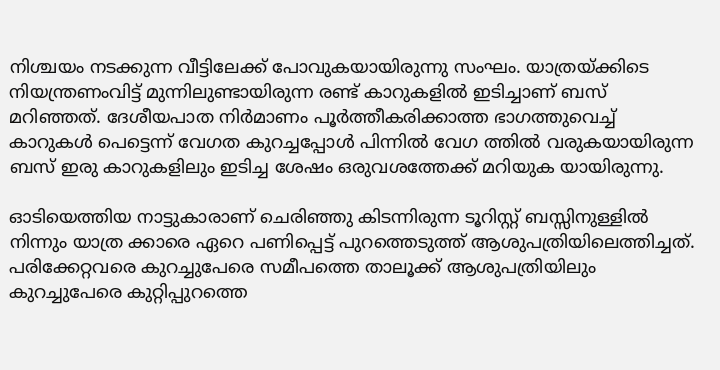നിശ്ചയം നടക്കുന്ന വീട്ടിലേക്ക് പോവുകയായിരുന്നു സംഘം. യാത്രയ്ക്കിടെ നിയന്ത്രണംവിട്ട് മുന്നിലുണ്ടായിരുന്ന രണ്ട് കാറുകളിൽ ഇടിച്ചാണ് ബസ് മറിഞ്ഞത്. ദേശീയപാത നിർമാണം പൂർത്തീകരിക്കാത്ത ഭാഗത്തുവെച്ച് കാറുകൾ പെട്ടെന്ന് വേഗത കുറച്ചപ്പോൾ പിന്നിൽ വേഗ ത്തിൽ വരുകയായിരുന്ന ബസ് ഇരു കാറുകളിലും ഇടിച്ച ശേഷം ഒരുവശത്തേക്ക് മറിയുക യായിരുന്നു.

ഓടിയെത്തിയ നാട്ടുകാരാണ് ചെരിഞ്ഞു കിടന്നിരുന്ന ടൂറിസ്റ്റ് ബസ്സിനുള്ളിൽ‌ നിന്നും യാത്ര ക്കാരെ ഏറെ പണിപ്പെട്ട് പുറത്തെടുത്ത് ആശുപത്രിയിലെത്തിച്ചത്. പരിക്കേറ്റവരെ കുറച്ചുപേരെ സമീപത്തെ താലൂക്ക് ആശുപത്രിയിലും കുറച്ചുപേരെ കുറ്റിപ്പുറത്തെ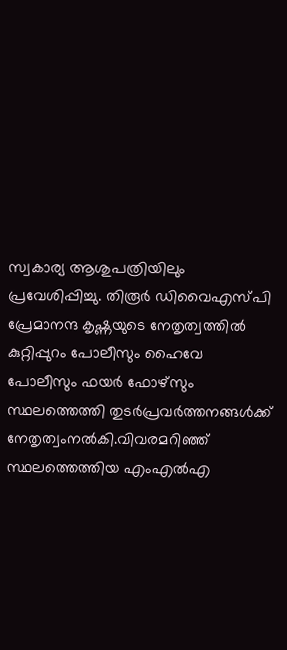സ്വകാര്യ ആശുപത്രിയിലും പ്രവേശിപ്പിച്ചു. തിരൂർ ഡിവൈഎസ്‍പി പ്രേമാനന്ദ കൃഷ്ണയുടെ നേതൃത്വത്തിൽ കുറ്റിപ്പുറം പോലീസും ഹൈവേ പോലീസും ഫയർ ഫോഴ്സും സ്ഥലത്തെത്തി തുടർപ്രവർത്തനങ്ങൾക്ക് നേതൃത്വംനൽകി.വിവരമറിഞ്ഞ് സ്ഥലത്തെത്തിയ എംഎൽഎ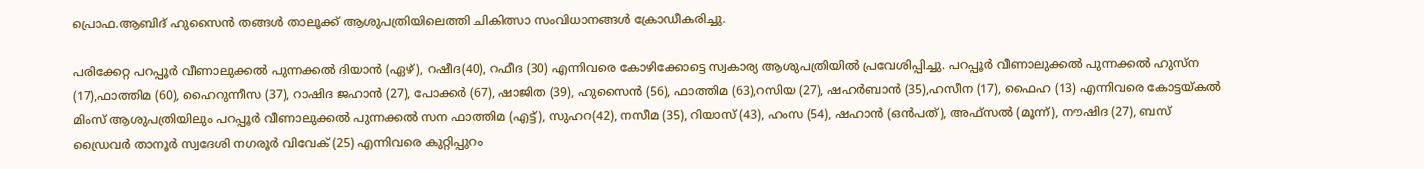പ്രൊഫ.ആബിദ് ഹുസൈൻ തങ്ങൾ താലൂക്ക് ആശുപത്രിയിലെത്തി ചികിത്സാ സംവിധാനങ്ങൾ ക്രോഡീകരിച്ചു.

പരിക്കേറ്റ പറപ്പൂർ വീണാലുക്കൽ പുന്നക്കൽ ദിയാൻ (ഏഴ്), റഷീദ(40), റഫീദ (30) എന്നിവരെ കോഴിക്കോട്ടെ സ്വകാര്യ ആശുപത്രിയിൽ പ്രവേശിപ്പിച്ചു. പറപ്പൂർ വീണാലുക്കൽ പുന്നക്കൽ ഹുസ്ന (17),ഫാത്തിമ (60), ഹൈറുന്നീസ (37), റാഷിദ ജഹാൻ (27), പോക്കർ (67), ഷാജിത (39), ഹുസൈൻ (56), ഫാത്തിമ (63),റസിയ (27), ഷഹർബാൻ (35),ഹസീന (17), ഫൈഹ (13) എന്നിവരെ കോട്ടയ്കൽ മിംസ് ആശുപത്രിയിലും പറപ്പൂർ വീണാലുക്കൽ പുന്നക്കൽ സന ഫാത്തിമ (എട്ട്), സുഹറ(42), നസീമ (35), റിയാസ് (43), ഹംസ (54), ഷഹാൻ (ഒൻപത്), അഫ്സൽ (മൂന്ന്), നൗഷിദ (27), ബസ് ഡ്രൈവർ താനൂർ സ്വദേശി നഗരൂർ വിവേക് (25) എന്നിവരെ കുറ്റിപ്പുറം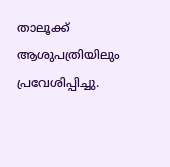താലൂക്ക് ആശുപത്രിയിലും പ്രവേശിപ്പിച്ചു.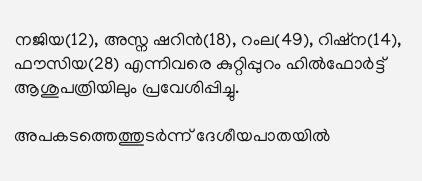നജിയ(12), അസ്ന ഷറിൻ(18), റംല(49), റിഷ്ന(14), ഫൗസിയ(28) എന്നിവരെ കുറ്റിപ്പുറം ഹിൽഫോർട്ട് ആശുപത്രിയിലും പ്രവേശിപ്പിച്ചു.

അപകടത്തെത്തുടർന്ന് ദേശീയപാതയിൽ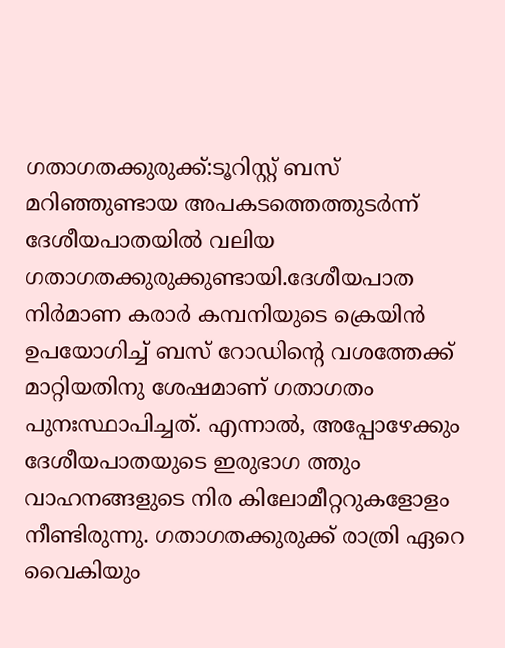ഗതാഗതക്കുരുക്ക്:ടൂറിസ്റ്റ് ബസ് മറിഞ്ഞുണ്ടായ അപകടത്തെത്തുടർന്ന് ദേശീയപാതയിൽ വലിയ ഗതാഗതക്കുരുക്കുണ്ടായി.ദേശീയപാത നിർമാണ കരാർ കമ്പനിയുടെ ക്രെയിൻ ഉപയോഗിച്ച് ബസ് റോഡിന്റെ വശത്തേക്ക് മാറ്റിയതിനു ശേഷമാണ് ഗതാഗതം പുനഃസ്ഥാപിച്ചത്. എന്നാൽ, അപ്പോഴേക്കും ദേശീയപാതയുടെ ഇരുഭാഗ ത്തും വാഹനങ്ങളുടെ നിര കിലോമീറ്ററുകളോളം നീണ്ടിരുന്നു. ഗതാഗതക്കുരുക്ക് രാത്രി ഏറെ വൈകിയും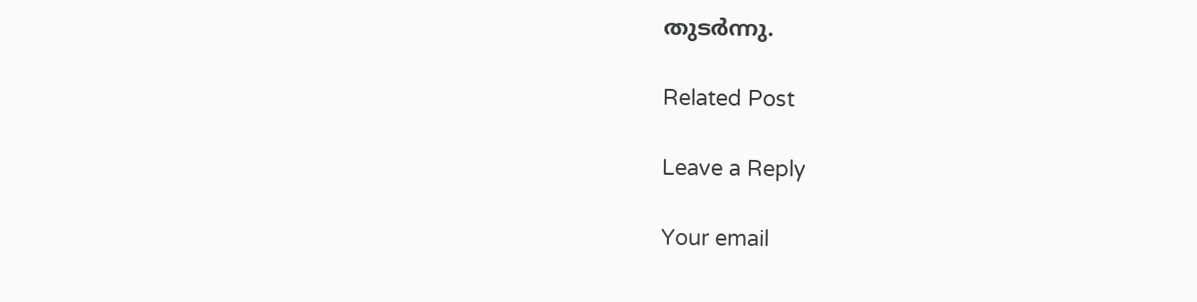തുടർ‌ന്നു.

Related Post

Leave a Reply

Your email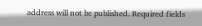address will not be published. Required fields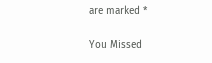are marked *

You Missed